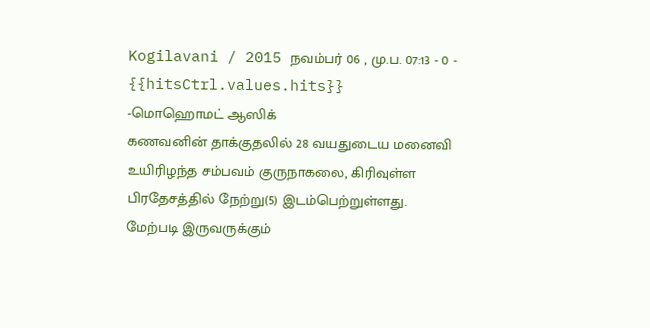Kogilavani / 2015 நவம்பர் 06 , மு.ப. 07:13 - 0 - {{hitsCtrl.values.hits}}
-மொஹொமட் ஆஸிக்
கணவனின் தாக்குதலில் 28 வயதுடைய மனைவி உயிரிழந்த சம்பவம் குருநாகலை, கிரிவுள்ள பிரதேசத்தில் நேற்று(5) இடம்பெற்றுள்ளது.
மேற்படி இருவருக்கும்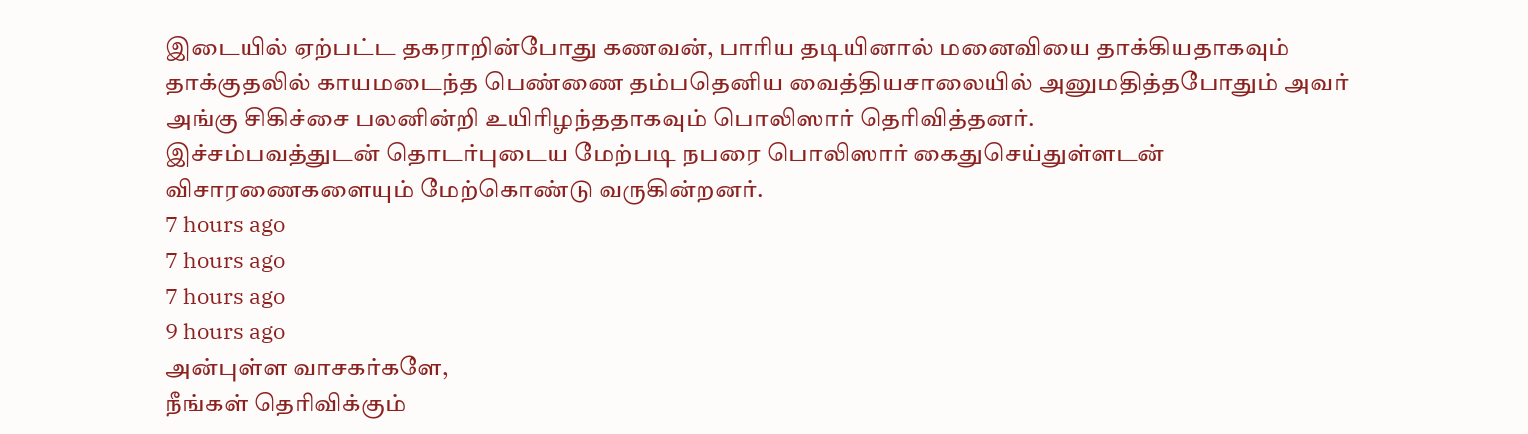இடையில் ஏற்பட்ட தகராறின்போது கணவன், பாரிய தடியினால் மனைவியை தாக்கியதாகவும் தாக்குதலில் காயமடைந்த பெண்ணை தம்பதெனிய வைத்தியசாலையில் அனுமதித்தபோதும் அவர் அங்கு சிகிச்சை பலனின்றி உயிரிழந்ததாகவும் பொலிஸார் தெரிவித்தனர்.
இச்சம்பவத்துடன் தொடர்புடைய மேற்படி நபரை பொலிஸார் கைதுசெய்துள்ளடன் விசாரணைகளையும் மேற்கொண்டு வருகின்றனர்.
7 hours ago
7 hours ago
7 hours ago
9 hours ago
அன்புள்ள வாசகர்களே,
நீங்கள் தெரிவிக்கும்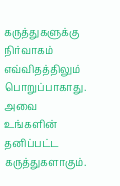கருத்துகளுக்கு நிர்வாகம் எவ்விதத்திலும் பொறுப்பாகாது. அவை உங்களின் தனிப்பட்ட கருத்துகளாகும்.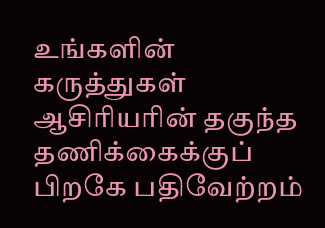உங்களின் கருத்துகள் ஆசிரியரின் தகுந்த தணிக்கைக்குப் பிறகே பதிவேற்றம்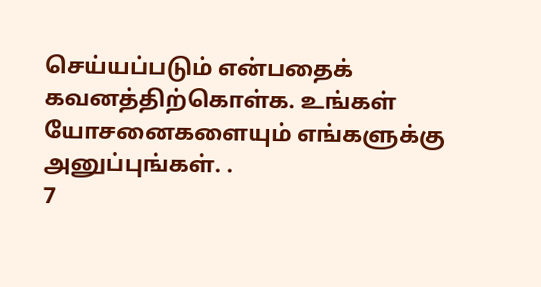செய்யப்படும் என்பதைக் கவனத்திற்கொள்க. உங்கள் யோசனைகளையும் எங்களுக்கு அனுப்புங்கள். .
7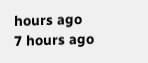hours ago
7 hours ago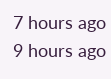7 hours ago
9 hours ago